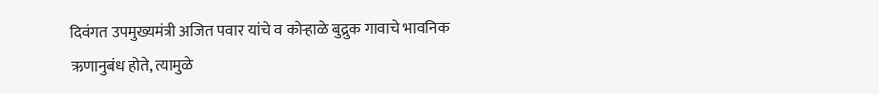दिवंगत उपमुख्यमंत्री अजित पवार यांचे व कोऱ्हाळे बुद्रुक गावाचे भावनिक ऋणानुबंध होते, त्यामुळे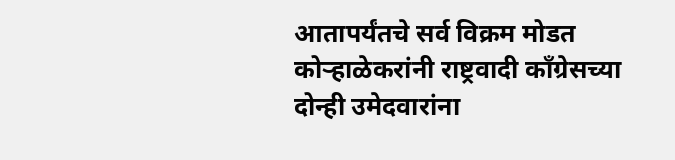आतापर्यंतचे सर्व विक्रम मोडत कोऱ्हाळेकरांनी राष्ट्रवादी काँग्रेसच्या दोन्ही उमेदवारांना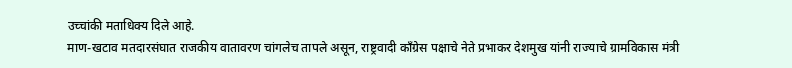उच्चांकी मताधिक्य दिले आहे.
माण-खटाव मतदारसंघात राजकीय वातावरण चांगलेच तापले असून, राष्ट्रवादी काँग्रेस पक्षाचे नेते प्रभाकर देशमुख यांनी राज्याचे ग्रामविकास मंत्री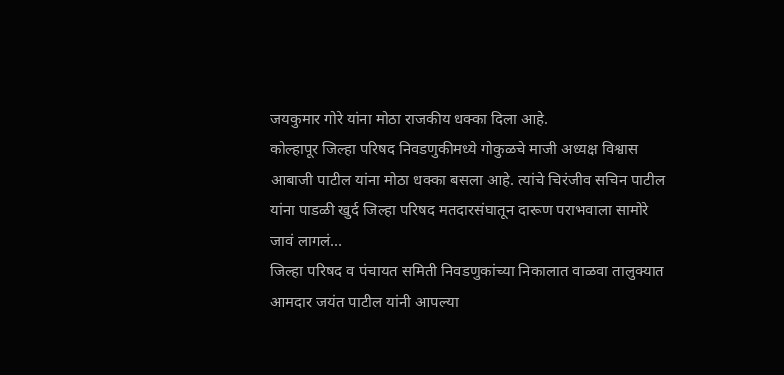जयकुमार गोरे यांना मोठा राजकीय धक्का दिला आहे.
कोल्हापूर जिल्हा परिषद निवडणुकीमध्ये गोकुळचे माजी अध्यक्ष विश्वास आबाजी पाटील यांना मोठा धक्का बसला आहे. त्यांचे चिरंजीव सचिन पाटील यांना पाडळी खुर्द जिल्हा परिषद मतदारसंघातून दारूण पराभवाला सामोरे जावं लागलं…
जिल्हा परिषद व पंचायत समिती निवडणुकांच्या निकालात वाळवा तालुक्यात आमदार जयंत पाटील यांनी आपल्या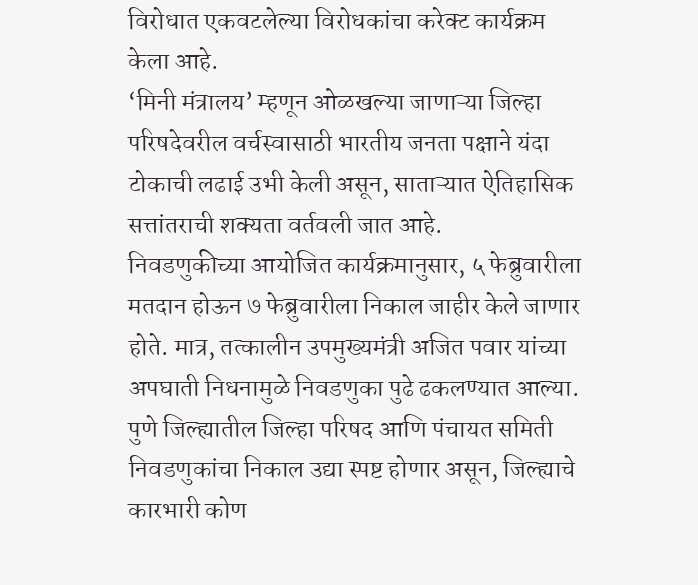विरोधात एकवटलेल्या विरोधकांचा करेक्ट कार्यक्रम केला आहे.
‘मिनी मंत्रालय’ म्हणून ओळखल्या जाणाऱ्या जिल्हा परिषदेवरील वर्चस्वासाठी भारतीय जनता पक्षाने यंदा टोकाची लढाई उभी केली असून, साताऱ्यात ऐतिहासिक सत्तांतराची शक्यता वर्तवली जात आहे.
निवडणुकीच्या आयोजित कार्यक्रमानुसार, ५ फेब्रुवारीला मतदान होऊन ७ फेब्रुवारीला निकाल जाहीर केले जाणार होते. मात्र, तत्कालीन उपमुख्यमंत्री अजित पवार यांच्या अपघाती निधनामुळे निवडणुका पुढे ढकलण्यात आल्या.
पुणे जिल्ह्यातील जिल्हा परिषद आणि पंचायत समिती निवडणुकांचा निकाल उद्या स्पष्ट होणार असून, जिल्ह्याचे कारभारी कोण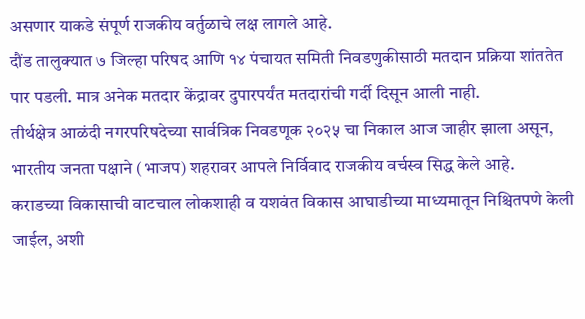असणार याकडे संपूर्ण राजकीय वर्तुळाचे लक्ष लागले आहे.
दौंड तालुक्यात ७ जिल्हा परिषद आणि १४ पंचायत समिती निवडणुकीसाठी मतदान प्रक्रिया शांततेत पार पडली. मात्र अनेक मतदार केंद्रावर दुपारपर्यंत मतदारांची गर्दी दिसून आली नाही.
तीर्थक्षेत्र आळंदी नगरपरिषदेच्या सार्वत्रिक निवडणूक २०२५ चा निकाल आज जाहीर झाला असून, भारतीय जनता पक्षाने (भाजप) शहरावर आपले निर्विवाद राजकीय वर्चस्व सिद्ध केले आहे.
कराडच्या विकासाची वाटचाल लोकशाही व यशवंत विकास आघाडीच्या माध्यमातून निश्चितपणे केली जाईल, अशी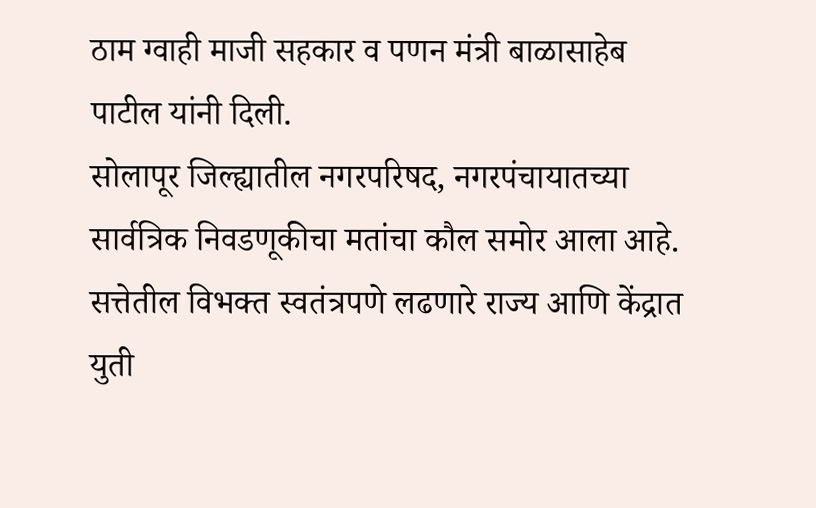ठाम ग्वाही माजी सहकार व पणन मंत्री बाळासाहेब पाटील यांनी दिली.
सोलापूर जिल्ह्यातील नगरपरिषद, नगरपंचायातच्या सार्वत्रिक निवडणूकीचा मतांचा कौल समोर आला आहे. सत्तेतील विभक्त स्वतंत्रपणे लढणारे राज्य आणि केंद्रात युती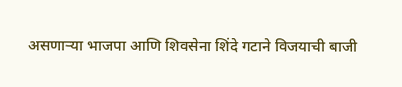असणाऱ्या भाजपा आणि शिवसेना शिंदे गटाने विजयाची बाजी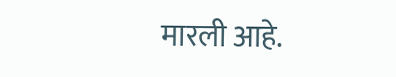मारली आहे.